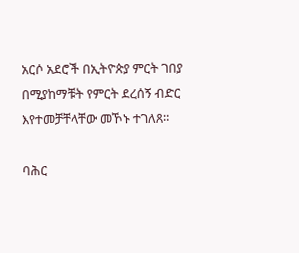አርሶ አደሮች በኢትዮጵያ ምርት ገበያ በሚያከማቹት የምርት ደረሰኝ ብድር እየተመቻቸላቸው መኾኑ ተገለጸ።

ባሕር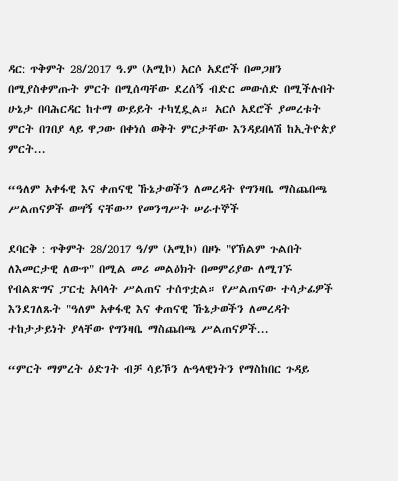ዳር: ጥቅምት 28/2017 ዓ.ም (አሚኮ) አርሶ አደሮች በመጋዘን በሚያስቀምጡት ምርት በሚሰጣቸው ደረሰኝ ብድር መውሰድ በሚችሉበት ሁኔታ በባሕርዳር ከተማ ውይይት ተካሂዷል። አርሶ አደሮች ያመረቱት ምርት በገበያ ላይ ዋጋው በቀነሰ ወቅት ምርታቸው እንዳይበላሽ ከኢትዮጵያ ምርት...

“ዓለም አቀፋዊ እና ቀጠናዊ ኹኔታወችን ለመረዳት የግንዛቤ ማስጨበጫ ሥልጠናዎች ወሣኝ ናቸው” የመንግሥት ሠራተኞች

ደባርቅ : ጥቅምት 28/2017 ዓ/ም (አሚኮ) በዞኑ "የኽልም ጉልበት ለእመርታዊ ለውጥ" በሚል መሪ መልዕክት በመምሪያው ለሚገኙ የብልጽግና ፓርቲ አባላት ሥልጠና ተሰጥቷል። የሥልጠናው ተሳታፊዎች እንደገለጹት "ዓለም አቀፋዊ እና ቀጠናዊ ኹኔታወችን ለመረዳት ተከታታይነት ያላቸው የግንዛቤ ማስጨበጫ ሥልጠናዎች...

“ምርት ማምረት ዕድገት ብቻ ሳይኾን ሉዓላዊነትን የማስከበር ጉዳይ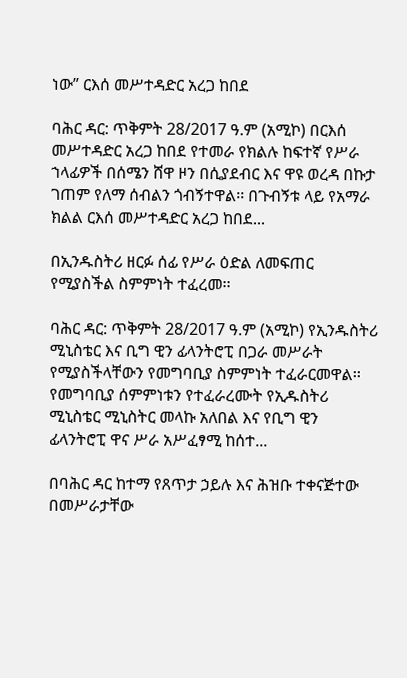ነው” ርእሰ መሥተዳድር አረጋ ከበደ

ባሕር ዳር: ጥቅምት 28/2017 ዓ.ም (አሚኮ) በርእሰ መሥተዳድር አረጋ ከበደ የተመራ የክልሉ ከፍተኛ የሥራ ኀላፊዎች በሰሜን ሸዋ ዞን በሲያደብር እና ዋዩ ወረዳ በኩታ ገጠም የለማ ሰብልን ጎብኝተዋል፡፡ በጉብኝቱ ላይ የአማራ ክልል ርእሰ መሥተዳድር አረጋ ከበደ...

በኢንዱስትሪ ዘርፉ ሰፊ የሥራ ዕድል ለመፍጠር የሚያስችል ስምምነት ተፈረመ፡፡

ባሕር ዳር: ጥቅምት 28/2017 ዓ.ም (አሚኮ) የኢንዱስትሪ ሚኒስቴር እና ቢግ ዊን ፊላንትሮፒ በጋራ መሥራት የሚያስችላቸውን የመግባቢያ ስምምነት ተፈራርመዋል፡፡ የመግባቢያ ሰምምነቱን የተፈራረሙት የኢዱስትሪ ሚኒስቴር ሚኒስትር መላኩ አለበል እና የቢግ ዊን ፊላንትሮፒ ዋና ሥራ አሥፈፃሚ ከሰተ...

በባሕር ዳር ከተማ የጸጥታ ኃይሉ እና ሕዝቡ ተቀናጅተው በመሥራታቸው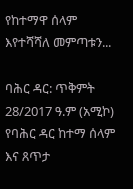የከተማዋ ሰላም እየተሻሻለ መምጣቱን...

ባሕር ዳር: ጥቅምት 28/2017 ዓ.ም (አሚኮ) የባሕር ዳር ከተማ ሰላም እና ጸጥታ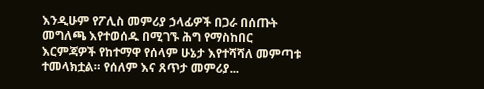እንዲሁም የፖሊስ መምሪያ ኃላፊዎች በጋራ በሰጡት መግለጫ እየተወሰዱ በሚገኙ ሕግ የማስከበር እርምጃዎች የከተማዋ የሰላም ሁኔታ እየተሻሻለ መምጣቱ ተመላክቷል። የሰለም እና ጸጥታ መምሪያ...